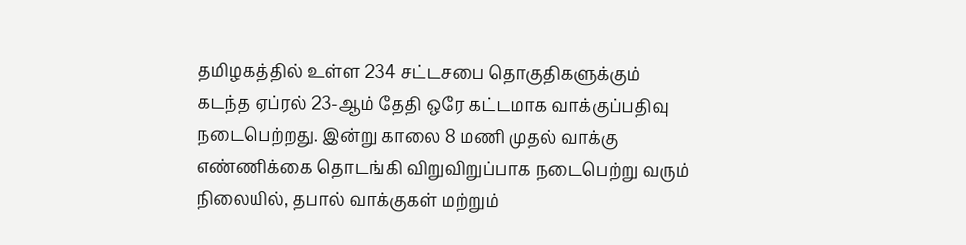தமிழகத்தில் உள்ள 234 சட்டசபை தொகுதிகளுக்கும் கடந்த ஏப்ரல் 23-ஆம் தேதி ஒரே கட்டமாக வாக்குப்பதிவு நடைபெற்றது. இன்று காலை 8 மணி முதல் வாக்கு எண்ணிக்கை தொடங்கி விறுவிறுப்பாக நடைபெற்று வரும் நிலையில், தபால் வாக்குகள் மற்றும்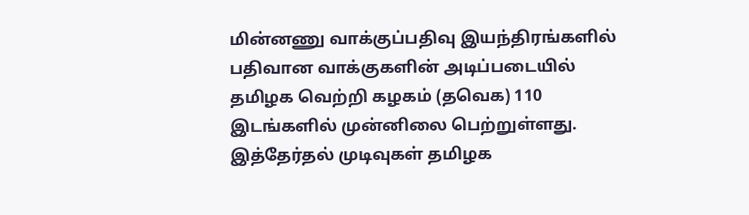மின்னணு வாக்குப்பதிவு இயந்திரங்களில் பதிவான வாக்குகளின் அடிப்படையில் தமிழக வெற்றி கழகம் (தவெக) 110 இடங்களில் முன்னிலை பெற்றுள்ளது. இத்தேர்தல் முடிவுகள் தமிழக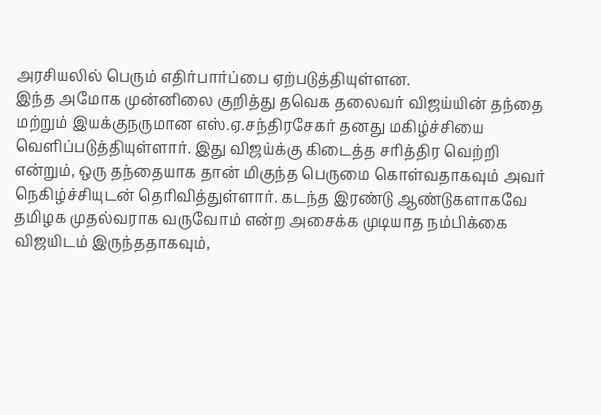அரசியலில் பெரும் எதிர்பார்ப்பை ஏற்படுத்தியுள்ளன.
இந்த அமோக முன்னிலை குறித்து தவெக தலைவர் விஜய்யின் தந்தை மற்றும் இயக்குநருமான எஸ்.ஏ.சந்திரசேகர் தனது மகிழ்ச்சியை வெளிப்படுத்தியுள்ளார். இது விஜய்க்கு கிடைத்த சரித்திர வெற்றி என்றும், ஒரு தந்தையாக தான் மிகுந்த பெருமை கொள்வதாகவும் அவர் நெகிழ்ச்சியுடன் தெரிவித்துள்ளார். கடந்த இரண்டு ஆண்டுகளாகவே தமிழக முதல்வராக வருவோம் என்ற அசைக்க முடியாத நம்பிக்கை விஜயிடம் இருந்ததாகவும்,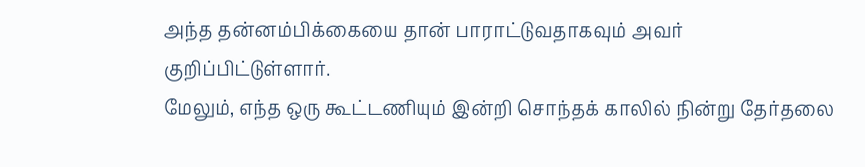அந்த தன்னம்பிக்கையை தான் பாராட்டுவதாகவும் அவர் குறிப்பிட்டுள்ளார்.
மேலும், எந்த ஒரு கூட்டணியும் இன்றி சொந்தக் காலில் நின்று தேர்தலை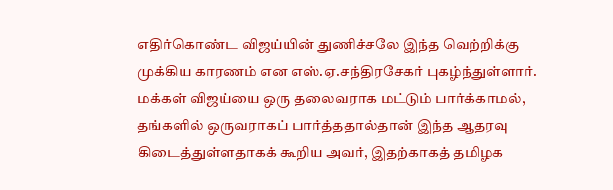எதிர்கொண்ட விஜய்யின் துணிச்சலே இந்த வெற்றிக்கு முக்கிய காரணம் என எஸ்.ஏ.சந்திரசேகர் புகழ்ந்துள்ளார். மக்கள் விஜய்யை ஒரு தலைவராக மட்டும் பார்க்காமல், தங்களில் ஒருவராகப் பார்த்ததால்தான் இந்த ஆதரவு கிடைத்துள்ளதாகக் கூறிய அவர், இதற்காகத் தமிழக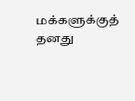மக்களுக்குத் தனது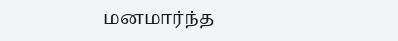மனமார்ந்த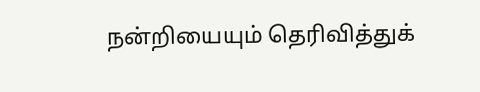நன்றியையும் தெரிவித்துக்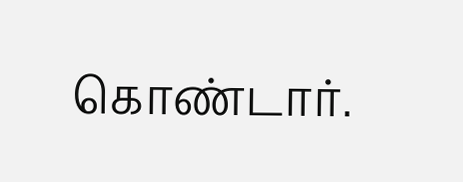கொண்டார்.